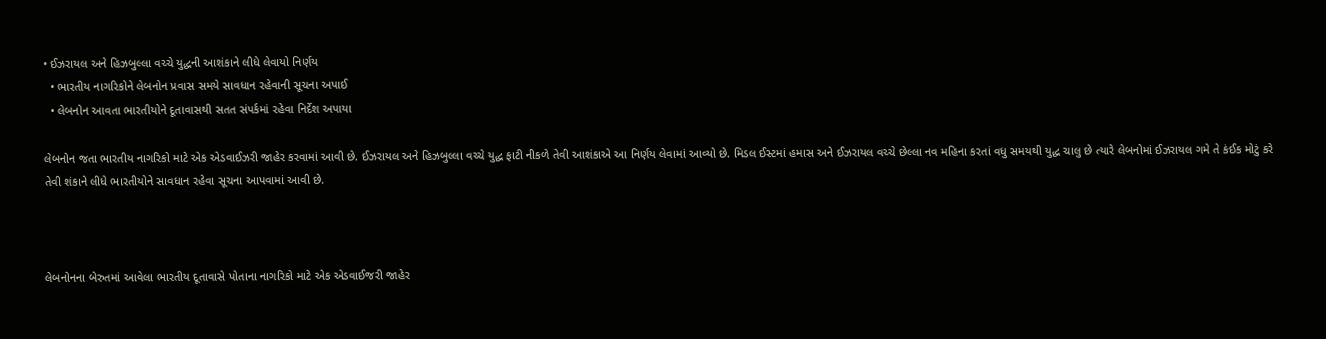• ઈઝરાયલ અને હિઝબુલ્લા વચ્ચે યુદ્ધની આશંકાને લીધે લેવાયો નિર્ણય
  • ભારતીય નાગરિકોને લેબનોન પ્રવાસ સમયે સાવધાન રહેવાની સૂચના અપાઈ
  • લેબનોન આવતા ભારતીયોને દૂતાવાસથી સતત સંપર્કમાં રહેવા નિર્દેશ અપાયા

લેબનોન જતા ભારતીય નાગરિકો માટે એક એડવાઈઝરી જાહેર કરવામાં આવી છે. ઈઝરાયલ અને હિઝબુલ્લા વચ્ચે યુદ્ધ ફાટી નીકળે તેવી આશંકાએ આ નિર્ણય લેવામાં આવ્યો છે. મિડલ ઈસ્ટમાં હમાસ અને ઈઝરાયલ વચ્ચે છેલ્લા નવ મહિના કરતાં વધુ સમયથી યુદ્ધ ચાલુ છે ત્યારે લેબનોમાં ઈઝરાયલ ગમે તે કંઈક મોટું કરે તેવી શંકાને લીધે ભારતીયોને સાવધાન રહેવા સૂચના આપવામાં આવી છે.



લેબનોનના બેરુતમાં આવેલા ભારતીય દૂતાવાસે પોતાના નાગરિકો માટે એક એડવાઈજરી જાહેર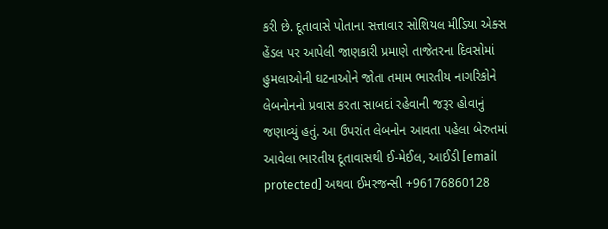કરી છે. દૂતાવાસે પોતાના સત્તાવાર સોશિયલ મીડિયા એક્સ હેંડલ પર આપેલી જાણકારી પ્રમાણે તાજેતરના દિવસોમાં હુમલાઓની ઘટનાઓને જોતા તમામ ભારતીય નાગરિકોને લેબનોનનો પ્રવાસ કરતા સાબદાં રહેવાની જરૂર હોવાનું જણાવ્યું હતું. આ ઉપરાંત લેબનોન આવતા પહેલા બેરુતમાં આવેલા ભારતીય દૂતાવાસથી ઈ-મેઈલ, આઈડી [email protected] અથવા ઈમરજન્સી +96176860128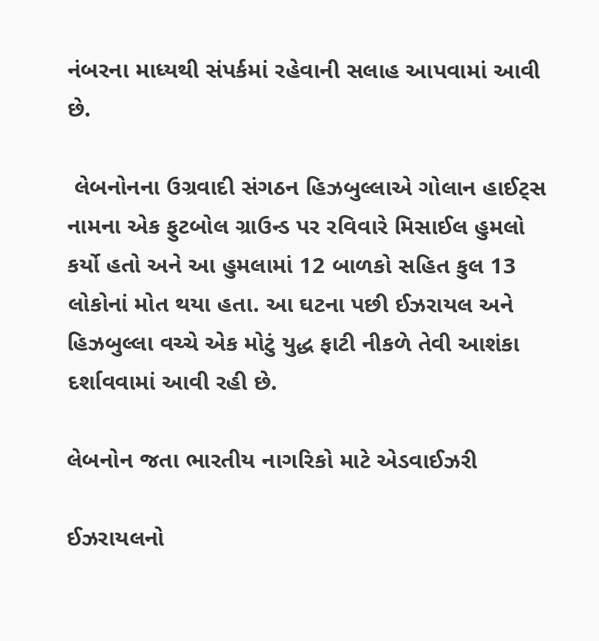નંબરના માધ્યથી સંપર્કમાં રહેવાની સલાહ આપવામાં આવી છે.

 લેબનોનના ઉગ્રવાદી સંગઠન હિઝબુલ્લાએ ગોલાન હાઈટ્સ નામના એક ફુટબોલ ગ્રાઉન્ડ પર રવિવારે મિસાઈલ હુમલો કર્યો હતો અને આ હુમલામાં 12 બાળકો સહિત કુલ 13 લોકોનાં મોત થયા હતા. આ ઘટના પછી ઈઝરાયલ અને હિઝબુલ્લા વચ્ચે એક મોટું યુદ્ધ ફાટી નીકળે તેવી આશંકા દર્શાવવામાં આવી રહી છે.

લેબનોન જતા ભારતીય નાગરિકો માટે એડવાઈઝરી

ઈઝરાયલનો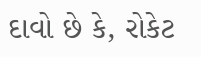દાવો છે કે, રોકેટ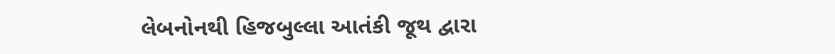લેબનોનથી હિજબુલ્લા આતંકી જૂથ દ્વારા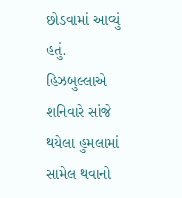છોડવામાં આવ્યું હતું. હિઝબુલ્લાએ શનિવારે સાંજે થયેલા હુમલામાં સામેલ થવાનો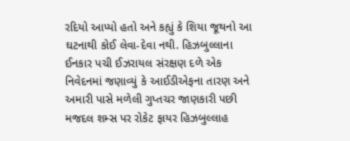રદિયો આપ્યો હતો અને કહ્યું કે શિયા જૂથનો આ ઘટનાથી કોઈ લેવા-દેવા નથી. હિઝબુલ્લાના ઈનકાર પચી ઈઝરાયલ સંરક્ષણ દળે એક નિવેદનમાં જણાવ્યું કે આઈડીએફના તારણ અને અમારી પાસે મળેલી ગુપ્તચર જાણકારી પછી મજદલ શમ્સ પર રોકેટ ફાયર હિઝબુલ્લાહ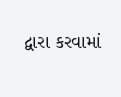દ્વારા કરવામાં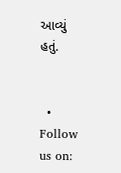આવ્યું હતું.


  • Follow us on: